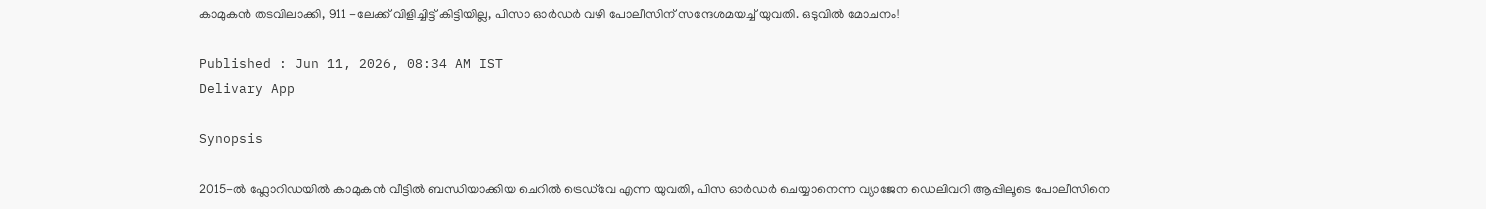കാമുകൻ തടവിലാക്കി, 911 -ലേക്ക് വിളിച്ചിട്ട് കിട്ടിയില്ല, പിസാ ഓർഡർ വഴി പോലീസിന് സന്ദേശമയച്ച് യുവതി. ഒടുവിൽ മോചനം!

Published : Jun 11, 2026, 08:34 AM IST
Delivary App

Synopsis

2015-ൽ ഫ്ലോറിഡയിൽ കാമുകൻ വീട്ടിൽ ബന്ധിയാക്കിയ ചെറിൽ ട്രെഡ്‌വേ എന്ന യുവതി, പിസ ഓർഡർ ചെയ്യാനെന്ന വ്യാജേന ഡെലിവറി ആപ്പിലൂടെ പോലീസിനെ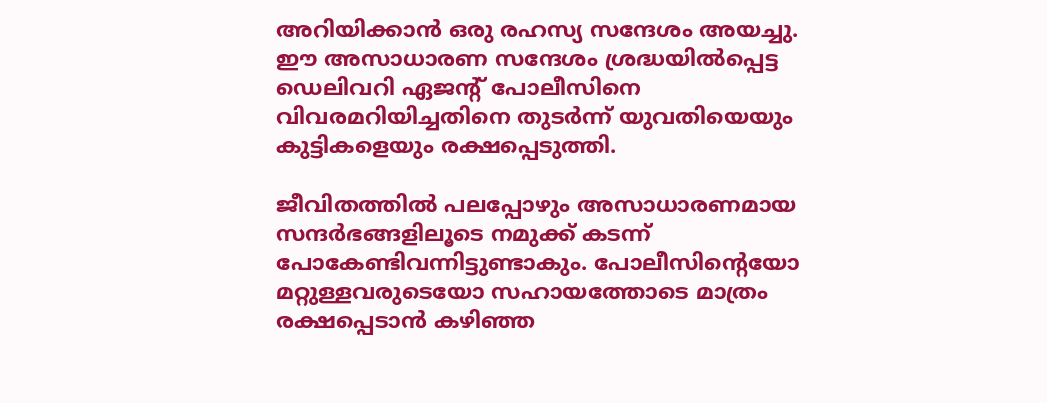അറിയിക്കാൻ ഒരു രഹസ്യ സന്ദേശം അയച്ചു. ഈ അസാധാരണ സന്ദേശം ശ്രദ്ധയിൽപ്പെട്ട ഡെലിവറി ഏജന്‍റ് പോലീസിനെ വിവരമറിയിച്ചതിനെ തുടർന്ന് യുവതിയെയും കുട്ടികളെയും രക്ഷപ്പെടുത്തി.

ജീവിതത്തിൽ പലപ്പോഴും അസാധാരണമായ സന്ദർഭങ്ങളിലൂടെ നമുക്ക് കടന്ന് പോകേണ്ടിവന്നിട്ടുണ്ടാകും. പോലീസിന്‍റെയോ മറ്റുള്ളവരുടെയോ സഹായത്തോടെ മാത്രം രക്ഷപ്പെടാൻ കഴിഞ്ഞ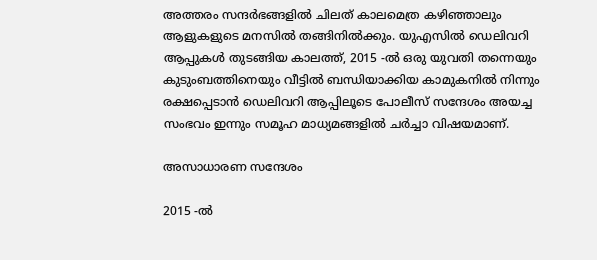അത്തരം സന്ദർഭങ്ങളിൽ ചിലത് കാലമെത്ര കഴിഞ്ഞാലും ആളുകളുടെ മനസിൽ തങ്ങിനിൽക്കും. യുഎസിൽ ഡെലിവറി ആപ്പുകൾ തുടങ്ങിയ കാലത്ത്, 2015 -ൽ ഒരു യുവതി തന്നെയും കുടുംബത്തിനെയും വീട്ടിൽ ബന്ധിയാക്കിയ കാമുകനിൽ നിന്നും രക്ഷപ്പെടാൻ ഡെലിവറി ആപ്പിലൂടെ പോലീസ് സന്ദേശം അയച്ച സംഭവം ഇന്നും സമൂഹ മാധ്യമങ്ങളിൽ ചർച്ചാ വിഷയമാണ്.

അസാധാരണ സന്ദേശം

2015 -ൽ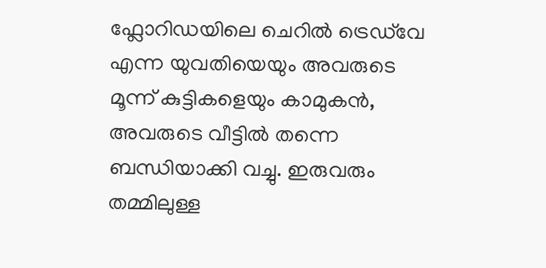ഫ്ലോറിഡയിലെ ചെറിൽ ട്രെഡ്‌വേ എന്ന യുവതിയെയും അവരുടെ മൂന്ന് കുട്ടികളെയും കാമുകൻ, അവരുടെ വീട്ടിൽ തന്നെ ബന്ധിയാക്കി വച്ചു. ഇരുവരും തമ്മിലുള്ള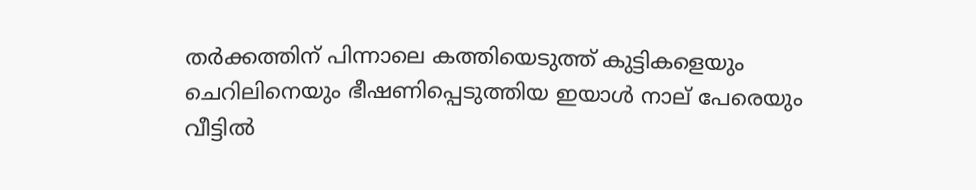തർക്കത്തിന് പിന്നാലെ കത്തിയെടുത്ത് കുട്ടികളെയും ചെറിലിനെയും ഭീഷണിപ്പെടുത്തിയ ഇയാൾ നാല് പേരെയും വീട്ടിൽ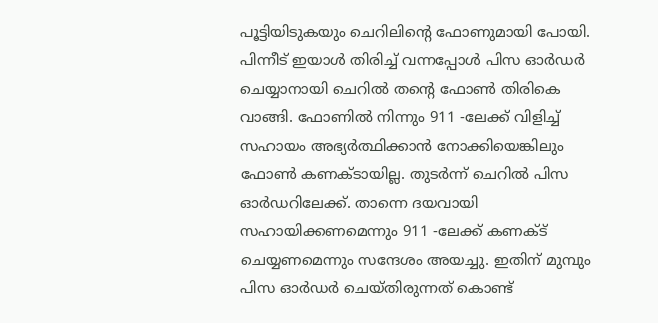പൂട്ടിയിടുകയും ചെറിലിന്‍റെ ഫോണുമായി പോയി. പിന്നീട് ഇയാൾ തിരിച്ച് വന്നപ്പോൾ പിസ ഓർഡർ ചെയ്യാനായി ചെറിൽ തന്‍റെ ഫോൺ തിരികെ വാങ്ങി. ഫോണിൽ നിന്നും 911 -ലേക്ക് വിളിച്ച് സഹായം അഭ്യർത്ഥിക്കാൻ നോക്കിയെങ്കിലും ഫോൺ കണക്ടായില്ല. തുടർന്ന് ചെറിൽ പിസ ഓർഡറിലേക്ക്. താന്നെ ദയവായി സഹായിക്കണമെന്നും 911 -ലേക്ക് കണക്ട് ചെയ്യണമെന്നും സന്ദേശം അയച്ചു. ഇതിന് മുമ്പും പിസ ഓർഡർ ചെയ്തിരുന്നത് കൊണ്ട്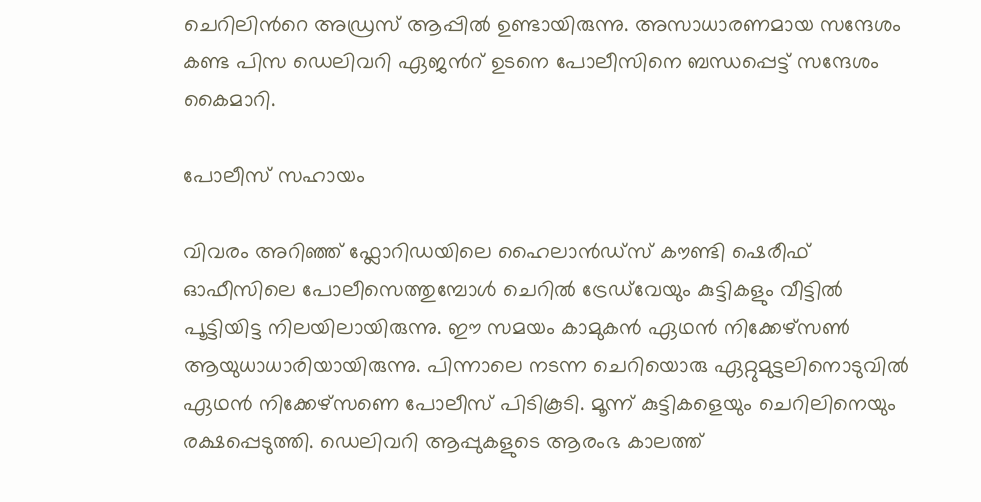ചെറിലിന്‍റെ അഡ്രസ് ആപ്പിൽ ഉണ്ടായിരുന്നു. അസാധാരണമായ സന്ദേശം കണ്ട പിസ ഡെലിവറി ഏജന്‍റ് ഉടനെ പോലീസിനെ ബന്ധപ്പെട്ട് സന്ദേശം കൈമാറി.

പോലീസ് സഹായം

വിവരം അറിഞ്ഞ് ഫ്ലോറിഡയിലെ ഹൈലാൻഡ്സ് കൗണ്ടി ഷെരീഫ് ഓഫീസിലെ പോലീസെത്തുമ്പോൾ ചെറിൽ ട്രേഡ്‍വേയും കുട്ടികളും വീട്ടിൽ പൂട്ടിയിട്ട നിലയിലായിരുന്നു. ഈ സമയം കാമുകൻ ഏഥൻ നിക്കേഴ്സൺ ആയുധാധാരിയായിരുന്നു. പിന്നാലെ നടന്ന ചെറിയൊരു ഏറ്റുമുട്ടലിനൊടുവിൽ ഏഥൻ നിക്കേഴ്സണെ പോലീസ് പിടികൂടി. മൂന്ന് കുട്ടികളെയും ചെറിലിനെയും രക്ഷപ്പെടുത്തി. ഡെലിവറി ആപ്പുകളുടെ ആരംഭ കാലത്ത്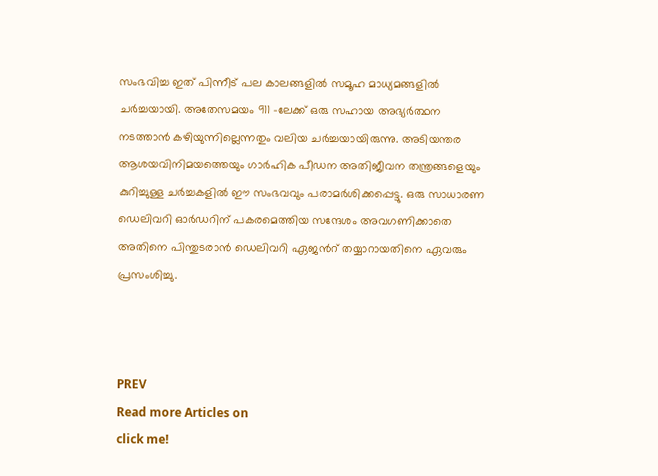സംഭവിച്ച ഇത് പിന്നീട് പല കാലങ്ങളിൽ സമൂഹ മാധ്യമങ്ങളിൽ ചർച്ചയായി. അതേസമയം 911 -ലേക്ക് ഒരു സഹായ അഭ്യർത്ഥന നടത്താൻ കഴിയുന്നില്ലെന്നതും വലിയ ചർച്ചയായിരുന്നു. അടിയന്തര ആശയവിനിമയത്തെയും ഗാർഹിക പീഡന അതിജീവന തന്ത്രങ്ങളെയും കുറിച്ചുള്ള ചർച്ചകളിൽ ഈ സംഭവവും പരാമർശിക്കപ്പെട്ടു. ഒരു സാധാരണ ഡെലിവറി ഓർഡറിന് പകരമെത്തിയ സന്ദേശം അവഗണിക്കാതെ അതിനെ പിന്തുടരാൻ ഡെലിവറി ഏജന്‍റ് തയ്യാറായതിനെ ഏവരും പ്രസംശിച്ചു.



PREV
Read more Articles on
click me!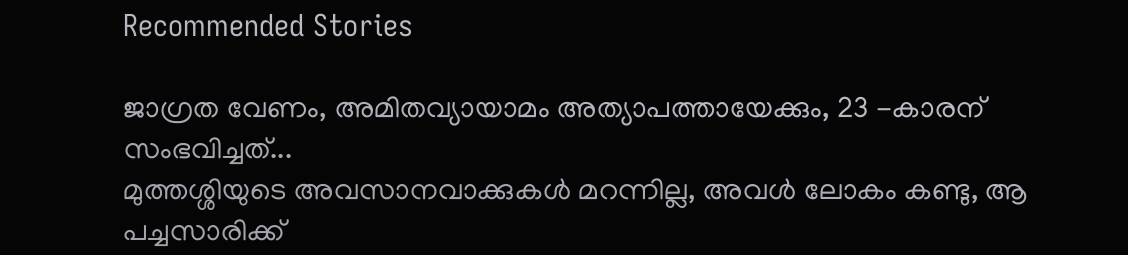Recommended Stories

ജാഗ്രത വേണം, അമിതവ്യായാമം അത്യാപത്തായേക്കും, 23 -കാരന് സംഭവിച്ചത്...
മുത്തശ്ശിയുടെ അവസാനവാക്കുകൾ മറന്നില്ല, അവൾ ലോകം കണ്ടു, ആ പച്ചസാരിക്ക്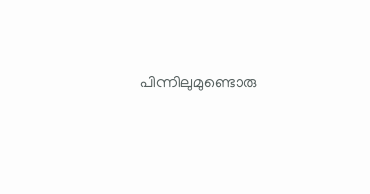പിന്നിലുമുണ്ടൊരു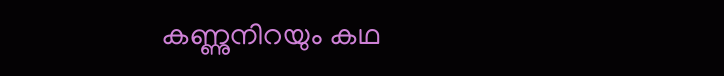കണ്ണുനിറയും കഥ